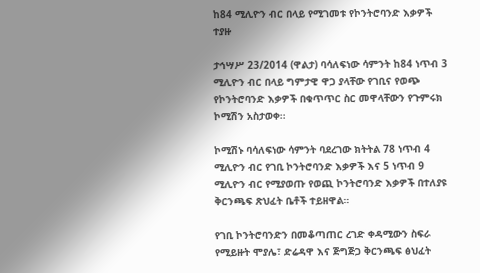ከ84 ሚሊዮን ብር በላይ የሚገመቱ የኮንትሮባንድ እቃዎች ተያዙ

ታኅሣሥ 23/2014 (ዋልታ) ባሳለፍነው ሳምንት ከ84 ነጥብ 3 ሚሊዮን ብር በላይ ግምታዊ ዋጋ ያላቸው የገቢና የወጭ የኮንትሮባንድ እቃዎች በቁጥጥር ስር መዋላቸውን የጉምሩክ ኮሚሽን አስታወቀ፡፡

ኮሚሽኑ ባሳለፍነው ሳምንት ባደረገው ክትትል 78 ነጥብ 4 ሚሊዮን ብር የገቢ ኮንትሮባንድ እቃዎች እና 5 ነጥብ 9 ሚሊዮን ብር የሚያወጡ የወጪ ኮንትሮባንድ እቃዎች በተለያዩ ቅርንጫፍ ጽህፈት ቤቶች ተይዘዋል።

የገቢ ኮንትሮባንድን በመቆጣጠር ረገድ ቀዳሚውን ስፍራ የሚይዙት ሞያሌ፣ ድሬዳዋ እና ጅግጅጋ ቅርንጫፍ ፅህፈት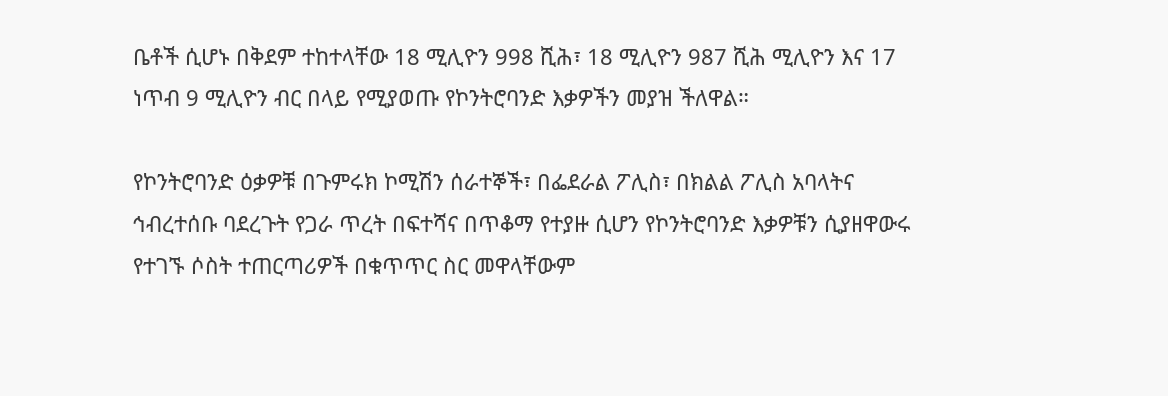ቤቶች ሲሆኑ በቅደም ተከተላቸው 18 ሚሊዮን 998 ሺሕ፣ 18 ሚሊዮን 987 ሺሕ ሚሊዮን እና 17 ነጥብ 9 ሚሊዮን ብር በላይ የሚያወጡ የኮንትሮባንድ እቃዎችን መያዝ ችለዋል።

የኮንትሮባንድ ዕቃዎቹ በጉምሩክ ኮሚሽን ሰራተኞች፣ በፌደራል ፖሊስ፣ በክልል ፖሊስ አባላትና ኅብረተሰቡ ባደረጉት የጋራ ጥረት በፍተሻና በጥቆማ የተያዙ ሲሆን የኮንትሮባንድ እቃዎቹን ሲያዘዋውሩ የተገኙ ሶስት ተጠርጣሪዎች በቁጥጥር ስር መዋላቸውም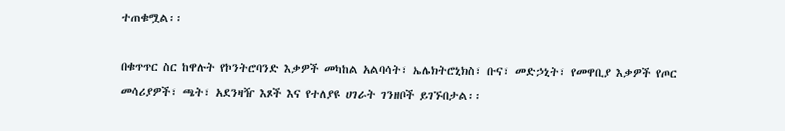ተጠቁሟል፡፡

በቁጥጥር ስር ከዋሉት የኮንትሮባንድ እቃዎች መካከል አልባሳት፣ ኤሌክትሮኒክስ፣ ቡና፣ መድኃኒት፣ የመዋቢያ እቃዎች የጦር መሳሪያዎች፣ ጫት፣ አደንዛዥ እጾች እና የተለያዩ ሀገራት ገንዘቦች ይገኙበታል፡፡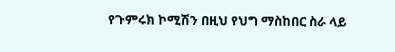የጉምሩክ ኮሚሽን በዚህ የህግ ማስከበር ስራ ላይ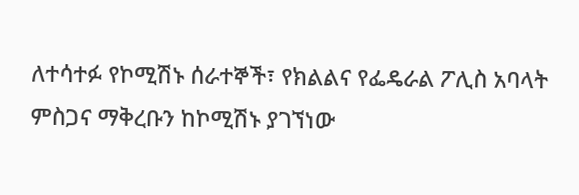ለተሳተፉ የኮሚሽኑ ሰራተኞች፣ የክልልና የፌዴራል ፖሊስ አባላት ምስጋና ማቅረቡን ከኮሚሽኑ ያገኘነው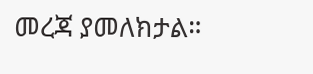መረጃ ያመለክታል።